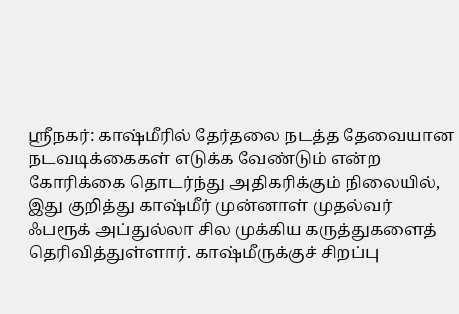ஸ்ரீநகர்: காஷ்மீரில் தேர்தலை நடத்த தேவையான நடவடிக்கைகள் எடுக்க வேண்டும் என்ற கோரிக்கை தொடர்ந்து அதிகரிக்கும் நிலையில், இது குறித்து காஷ்மீர் முன்னாள் முதல்வர் ஃபரூக் அப்துல்லா சில முக்கிய கருத்துகளைத் தெரிவித்துள்ளார். காஷ்மீருக்குச் சிறப்பு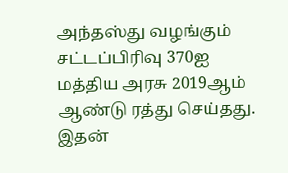அந்தஸ்து வழங்கும் சட்டப்பிரிவு 370ஐ மத்திய அரசு 2019ஆம் ஆண்டு ரத்து செய்தது. இதன்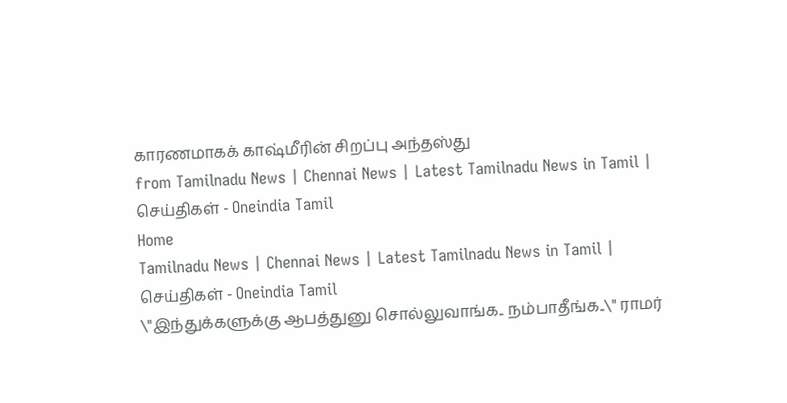காரணமாகக் காஷ்மீரின் சிறப்பு அந்தஸ்து
from Tamilnadu News | Chennai News | Latest Tamilnadu News in Tamil | செய்திகள் - Oneindia Tamil
Home
Tamilnadu News | Chennai News | Latest Tamilnadu News in Tamil | செய்திகள் - Oneindia Tamil
\"இந்துக்களுக்கு ஆபத்துனு சொல்லுவாங்க.. நம்பாதீங்க..\" ராமர்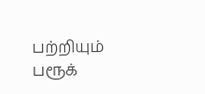பற்றியும் பரூக்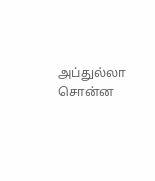அப்துல்லா சொன்ன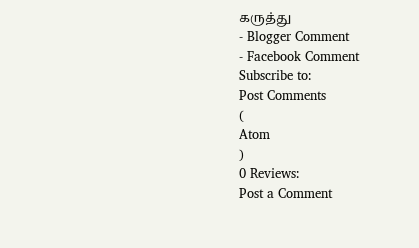கருத்து
- Blogger Comment
- Facebook Comment
Subscribe to:
Post Comments
(
Atom
)
0 Reviews:
Post a Comment